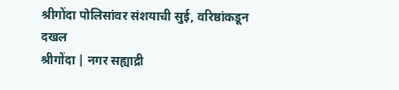श्रीगोंदा पोलिसांवर संशयाची सुई, वरिष्ठांकडून दखल
श्रीगोंदा | नगर सह्याद्री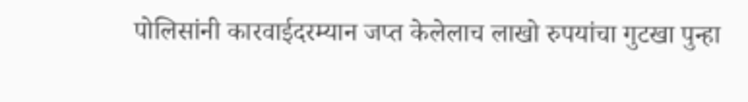पोलिसांनी कारवाईदरम्यान जप्त केलेलाच लाखो रुपयांचा गुटखा पुन्हा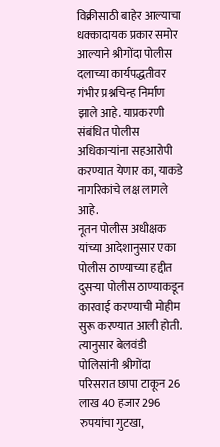विक्रीसाठी बाहेर आल्याचा धक्कादायक प्रकार समोर आल्याने श्रीगोंदा पोलीस दलाच्या कार्यपद्धतीवर गंभीर प्रश्नचिन्ह निर्माण झाले आहे. याप्रकरणी संबंधित पोलीस अधिकाऱ्यांना सहआरोपी करण्यात येणार का, याकडे नागरिकांचे लक्ष लागले आहे.
नूतन पोलीस अधीक्षक यांच्या आदेशानुसार एका पोलीस ठाण्याच्या हद्दीत दुसऱ्या पोलीस ठाण्याकडून कारवाई करण्याची मोहीम सुरू करण्यात आली होती. त्यानुसार बेलवंडी पोलिसांनी श्रीगोंदा परिसरात छापा टाकून 26 लाख 40 हजार 296 रुपयांचा गुटखा,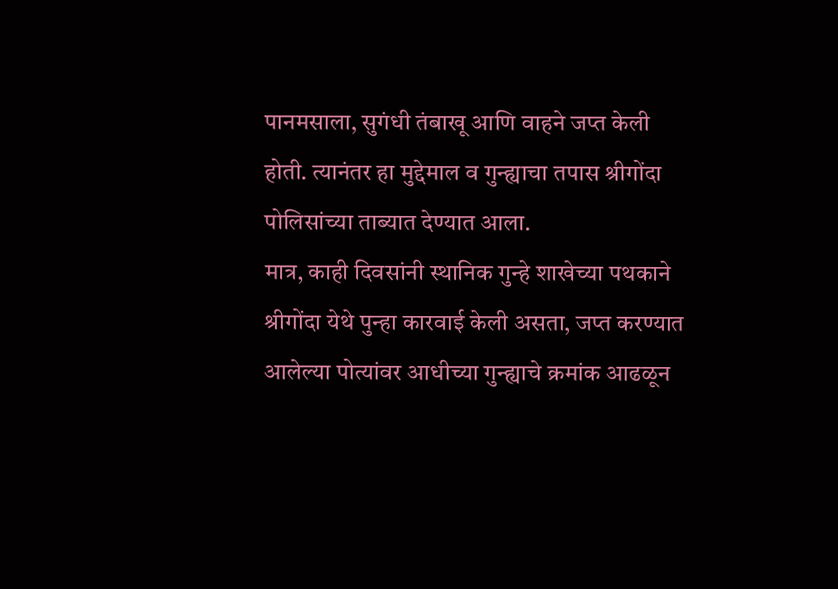पानमसाला, सुगंधी तंबाखू आणि वाहने जप्त केली होती. त्यानंतर हा मुद्देमाल व गुन्ह्याचा तपास श्रीगोंदा पोलिसांच्या ताब्यात देण्यात आला.
मात्र, काही दिवसांनी स्थानिक गुन्हे शाखेच्या पथकाने श्रीगोंदा येथे पुन्हा कारवाई केली असता, जप्त करण्यात आलेल्या पोत्यांवर आधीच्या गुन्ह्याचे क्रमांक आढळून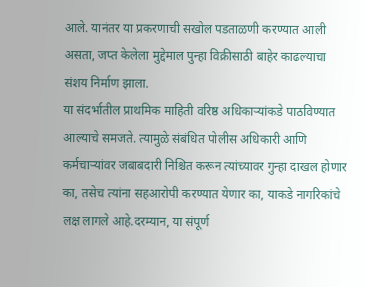आले. यानंतर या प्रकरणाची सखोल पडताळणी करण्यात आली असता, जप्त केलेला मुद्देमाल पुन्हा विक्रीसाठी बाहेर काढल्याचा संशय निर्माण झाला.
या संदर्भातील प्राथमिक माहिती वरिष्ठ अधिकाऱ्यांकडे पाठविण्यात आल्याचे समजते. त्यामुळे संबंधित पोलीस अधिकारी आणि कर्मचाऱ्यांवर जबाबदारी निश्चित करून त्यांच्यावर गुन्हा दाखल होणार का, तसेच त्यांना सहआरोपी करण्यात येणार का, याकडे नागरिकांचे लक्ष लागले आहे.दरम्यान, या संपूर्ण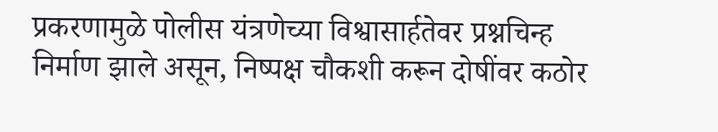प्रकरणामुळे पोलीस यंत्रणेच्या विश्वासार्हतेवर प्रश्नचिन्ह निर्माण झाले असून, निष्पक्ष चौकशी करून दोषींवर कठोर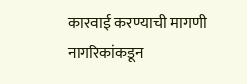कारवाई करण्याची मागणी नागरिकांकडून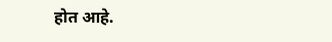होत आहे.